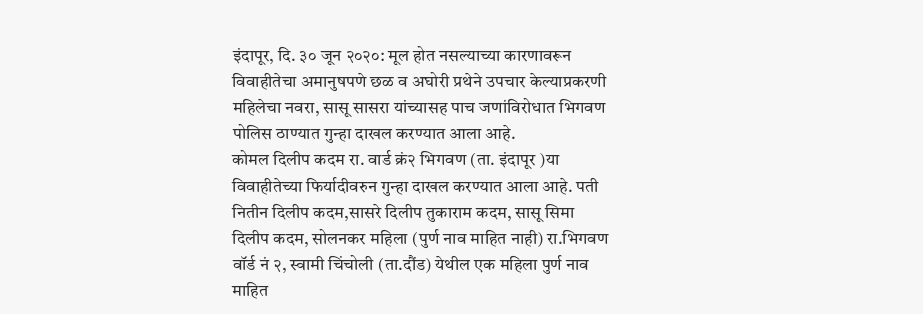इंदापूर, दि. ३० जून २०२०: मूल होत नसल्याच्या कारणावरून विवाहीतेचा अमानुषपणे छळ व अघोरी प्रथेने उपचार केल्याप्रकरणी महिलेचा नवरा, सासू सासरा यांच्यासह पाच जणांविरोधात भिगवण पोलिस ठाण्यात गुन्हा दाखल करण्यात आला आहे.
कोमल दिलीप कदम रा. वार्ड क्रं२ भिगवण (ता. इंदापूर )या विवाहीतेच्या फिर्यादीवरुन गुन्हा दाखल करण्यात आला आहे. पती नितीन दिलीप कदम,सासरे दिलीप तुकाराम कदम, सासू सिमा दिलीप कदम, सोलनकर महिला (पुर्ण नाव माहित नाही) रा.भिगवण वॉर्ड नं २, स्वामी चिंचोली (ता.दौंड) येथील एक महिला पुर्ण नाव माहित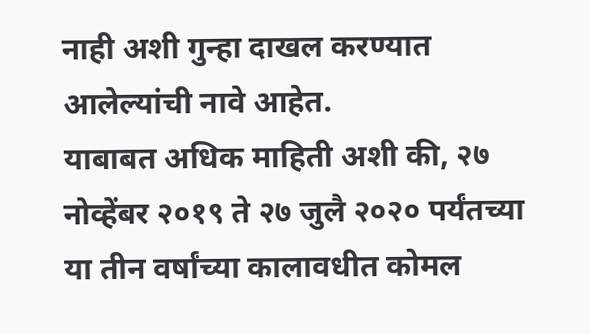नाही अशी गुन्हा दाखल करण्यात आलेल्यांची नावे आहेत.
याबाबत अधिक माहिती अशी की, २७ नोव्हेंबर २०१९ ते २७ जुलै २०२० पर्यंतच्या या तीन वर्षांच्या कालावधीत कोमल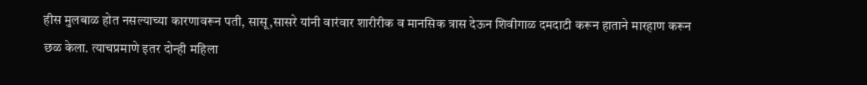हीस मुलबाळ होत नसल्याच्या कारणावरून पती, सासू,सासरे यांनी वारंवार शारीरीक व मानसिक त्रास देऊन शिवीगाळ दमदाटी करून हाताने मारहाण करून छळ केला. त्याचप्रमाणे इतर दोन्ही महिला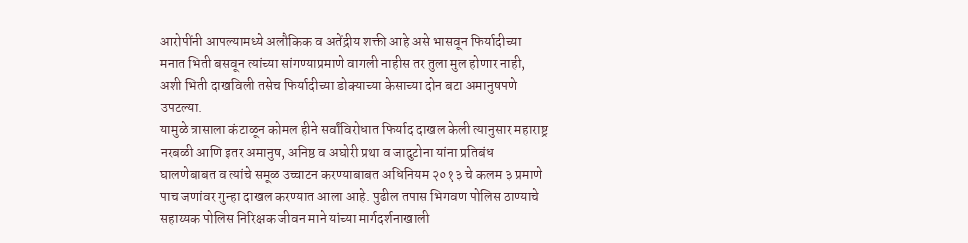आरोपींनी आपल्यामध्ये अलौकिक व अतेंद्रीय शक्ती आहे असे भासवून फिर्यादीच्या मनात भिती बसवून त्यांच्या सांगण्याप्रमाणे वागली नाहीस तर तुला मुल होणार नाही, अशी भिती दाखविली तसेच फिर्यादीच्या डोक्याच्या केसाच्या दोन बटा अमानुषपणे उपटल्या.
यामुळे त्रासाला कंटाळून कोमल हीने सर्वांविरोधात फिर्याद दाखल केली त्यानुसार महाराष्ट्र नरबळी आणि इतर अमानुष, अनिष्ठ व अघोरी प्रथा व जादुटोना यांना प्रतिबंध घालणेबाबत व त्यांचे समूळ उच्चाटन करण्याबाबत अधिनियम २०१३ चे कलम ३ प्रमाणे पाच जणांवर गुन्हा दाखल करण्यात आला आहे. पुढील तपास भिगवण पोलिस ठाण्याचे सहाय्यक पोलिस निरिक्षक जीवन माने यांच्या मार्गदर्शनाखाली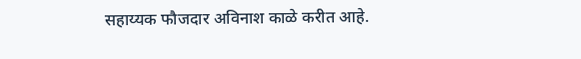सहाय्यक फौजदार अविनाश काळे करीत आहे.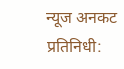न्यूज अनकट प्रतिनिधी: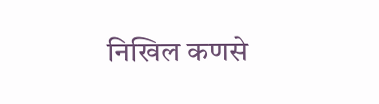निखिल कणसे